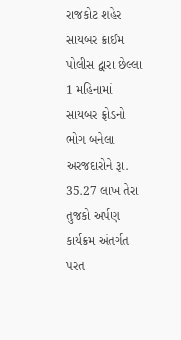રાજકોટ શહેર સાયબર ક્રાઈમ પોલીસ દ્વારા છેલ્લા 1 મહિનામાં સાયબર ફ્રોડનો ભોગ બનેલા અરજદારોને રૂા. 35.27 લાખ તેરા તુજકો અર્પણ કાર્યક્રમ અંતર્ગત પરત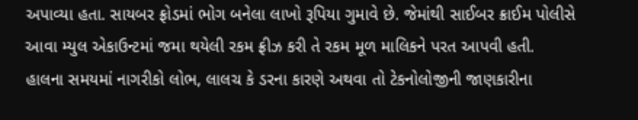અપાવ્યા હતા. સાયબર ફ્રોડમાં ભોગ બનેલા લાખો રૂપિયા ગુમાવે છે. જેમાંથી સાઈબર ક્રાઈમ પોલીસે આવા મ્યુલ એકાઉન્ટમાં જમા થયેલી રકમ ફ્રીઝ કરી તે રકમ મૂળ માલિકને પરત આપવી હતી.
હાલના સમયમાં નાગરીકો લોભ, લાલચ કે ડરના કારણે અથવા તો ટેકનોલોજીની જાણકારીના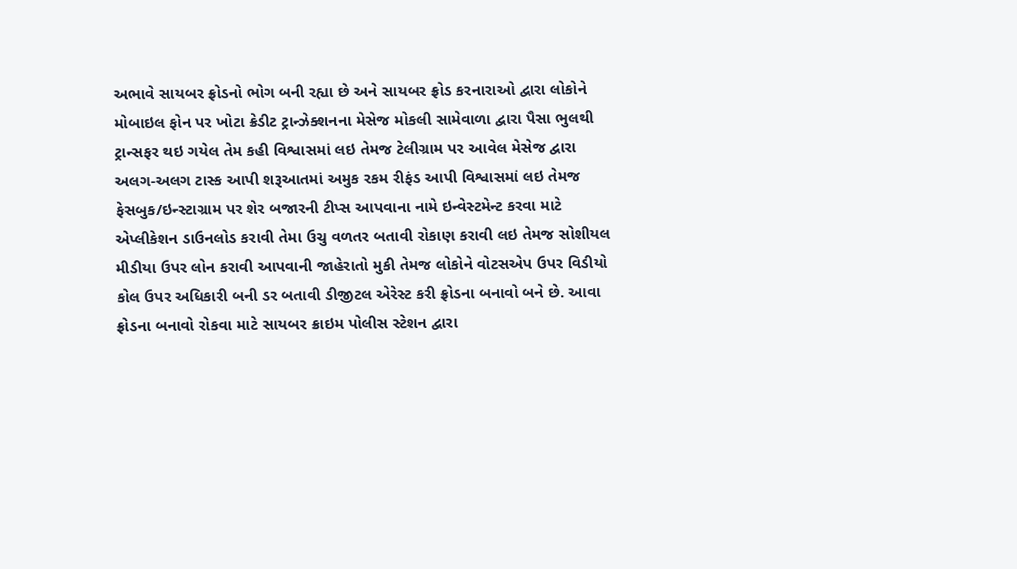અભાવે સાયબર ફ્રોડનો ભોગ બની રહ્યા છે અને સાયબર ફ્રોડ કરનારાઓ દ્વારા લોકોને મોબાઇલ ફોન પર ખોટા ક્રેડીટ ટ્રાન્ઝેક્શનના મેસેજ મોકલી સામેવાળા દ્વારા પૈસા ભુલથી ટ્રાન્સફર થઇ ગયેલ તેમ કહી વિશ્વાસમાં લઇ તેમજ ટેલીગ્રામ પર આવેલ મેસેજ દ્વારા અલગ-અલગ ટાસ્ક આપી શરૂઆતમાં અમુક રકમ રીફંડ આપી વિશ્વાસમાં લઇ તેમજ ફેસબુક/ઇન્સ્ટાગ્રામ પર શેર બજારની ટીપ્સ આપવાના નામે ઇન્વેસ્ટમેન્ટ કરવા માટે એપ્લીકેશન ડાઉનલોડ કરાવી તેમા ઉચુ વળતર બતાવી રોકાણ કરાવી લઇ તેમજ સોશીયલ મીડીયા ઉપર લોન કરાવી આપવાની જાહેરાતો મુકી તેમજ લોકોને વોટસએપ ઉપર વિડીયો કોલ ઉપર અધિકારી બની ડર બતાવી ડીજીટલ એરેસ્ટ કરી ફ્રોડના બનાવો બને છે. આવા ફ્રોડના બનાવો રોકવા માટે સાયબર ક્રાઇમ પોલીસ સ્ટેશન દ્વારા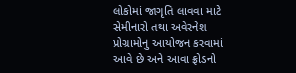લોકોમાં જાગૃતિ લાવવા માટે સેમીનારો તથા અવેરનેશ પ્રોગ્રામોનુ આયોજન કરવામાં આવે છે અને આવા ફ્રોડનો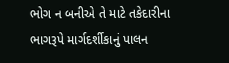ભોગ ન બનીએ તે માટે તકેદારીના ભાગરૂપે માર્ગદર્શીકાનું પાલન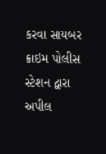કરવા સાયબર ક્રાઇમ પોલીસ સ્ટેશન દ્વારા અપીલ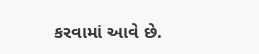કરવામાં આવે છે.